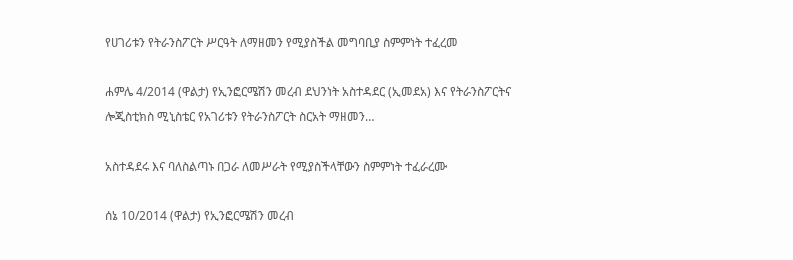የሀገሪቱን የትራንስፖርት ሥርዓት ለማዘመን የሚያስችል መግባቢያ ስምምነት ተፈረመ

ሐምሌ 4/2014 (ዋልታ) የኢንፎርሜሽን መረብ ደህንነት አስተዳደር (ኢመደአ) እና የትራንስፖርትና ሎጂስቲክስ ሚኒስቴር የአገሪቱን የትራንስፖርት ስርአት ማዘመን…

አስተዳደሩ እና ባለስልጣኑ በጋራ ለመሥራት የሚያስችላቸውን ስምምነት ተፈራረሙ

ሰኔ 10/2014 (ዋልታ) የኢንፎርሜሽን መረብ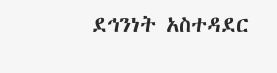ደኅንነት አስተዳደር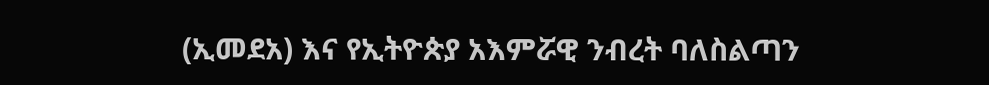(ኢመደአ) እና የኢትዮጵያ አእምሯዊ ንብረት ባለስልጣን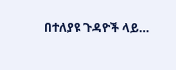በተለያዩ ጉዳዮች ላይ…